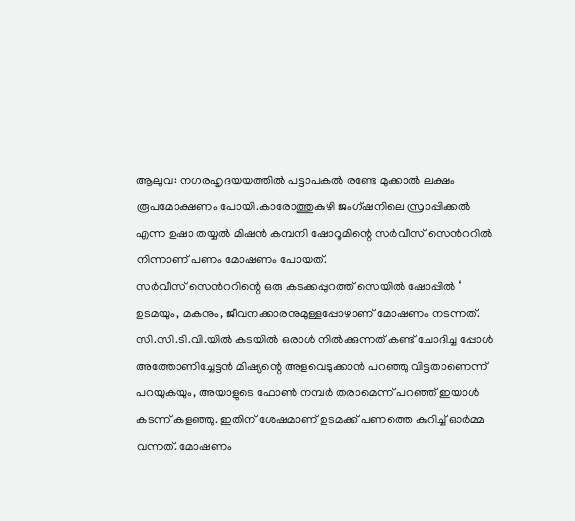ആലുവ: നഗരഹൃദയയത്തിൽ പട്ടാപകൽ രണ്ടേ മുക്കാൽ ലക്ഷം രൂപമോക്ഷണം പോയി.കാരോത്തുകുഴി ജംഗ്ഷനിലെ സ്രാപ്പിക്കൽ എന്ന ഉഷാ തയ്യൽ മിഷൻ കമ്പനി ഷോറൂമിന്റെ സർവീസ് സെൻററിൽ നിന്നാണ് പണം മോഷണം പോയത്.
സർവീസ് സെൻററിന്റെ ഒരു കടക്കപ്പുറത്ത് സെയിൽ ഷോപ്പിൽ ‘ ഉടമയും, മകനും, ജീവനക്കാരനുമുള്ളപ്പോഴാണ് മോഷണം നടന്നത്.
സി.സി.ടി.വി.യിൽ കടയിൽ ഒരാൾ നിൽക്കുന്നത് കണ്ട് ചോദിച്ച പ്പോൾ അത്തോണിച്ചേട്ടൻ മിഷ്യന്റെ അളവെടുക്കാൻ പറഞ്ഞു വിട്ടതാണെന്ന് പറയുകയും, അയാളുടെ ഫോൺ നമ്പർ തരാമെന്ന് പറഞ്ഞ് ഇയാൾ കടന്ന് കളഞ്ഞു. ഇതിന് ശേഷമാണ് ഉടമക്ക് പണത്തെ കുറിച്ച് ഓർമ്മ വന്നത്. മോഷണം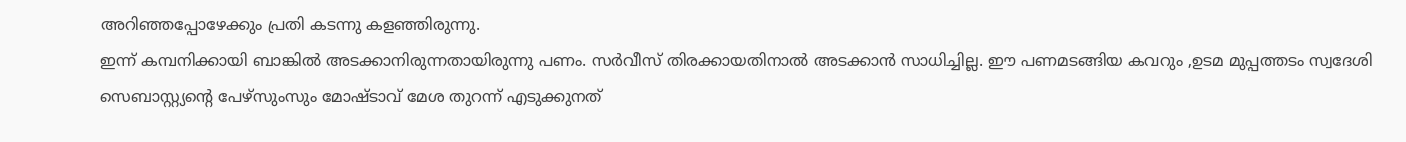അറിഞ്ഞപ്പോഴേക്കും പ്രതി കടന്നു കളഞ്ഞിരുന്നു.
ഇന്ന് കമ്പനിക്കായി ബാങ്കിൽ അടക്കാനിരുന്നതായിരുന്നു പണം. സർവീസ് തിരക്കായതിനാൽ അടക്കാൻ സാധിച്ചില്ല. ഈ പണമടങ്ങിയ കവറും ,ഉടമ മുപ്പത്തടം സ്വദേശി സെബാസ്റ്റ്യന്റെ പേഴ്സുംസും മോഷ്ടാവ് മേശ തുറന്ന് എടുക്കുനത്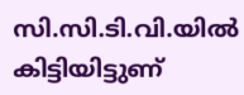സി.സി.ടി.വി.യിൽ കിട്ടിയിട്ടുണ്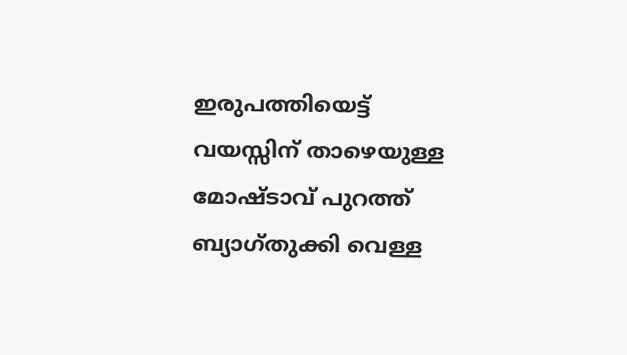ഇരുപത്തിയെട്ട് വയസ്സിന് താഴെയുള്ള മോഷ്ടാവ് പുറത്ത് ബ്യാഗ്തുക്കി വെള്ള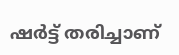ഷർട്ട് തരിച്ചാണ്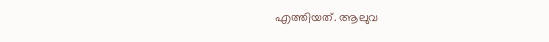എത്തിയത്. ആലുവ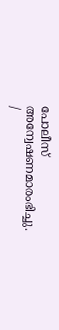പോലീസ് അന്വേഷണമാരംഭിച്ചു.
/